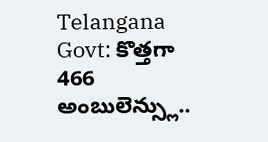Telangana Govt: కొత్తగా 466 అంబులెన్స్లు..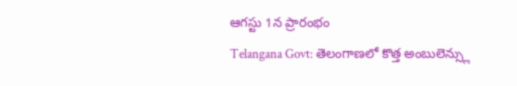ఆగస్టు 1న ప్రారంభం
Telangana Govt: తెలంగాణలో కొత్త అంబులెన్స్లు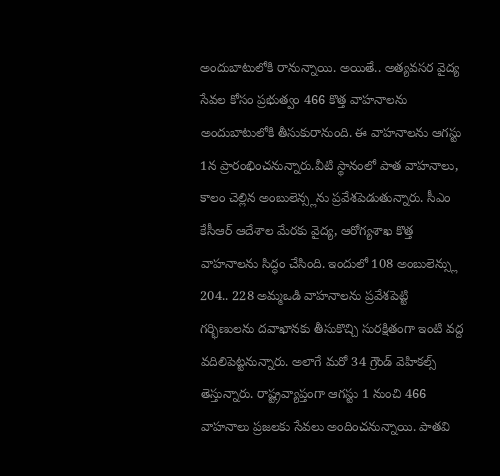అందుబాటులోకి రానున్నాయి. అయితే.. అత్యవసర వైద్య సేవల కోసం ప్రభుత్వం 466 కొత్త వాహనాలను అందుబాటులోకి తీసుకురానుంది. ఈ వాహనాలను ఆగస్టు 1న ప్రారంభించనున్నారు.వీటి స్థానంలో పాత వాహనాలు, కాలం చెల్లిన అంబులెన్స్లను ప్రవేశపెడుతున్నారు. సీఎం కేసీఆర్ ఆదేశాల మేరకు వైద్య, ఆరోగ్యశాఖ కొత్త వాహనాలను సిద్ధం చేసింది. ఇందులో 108 అంబులెన్స్లు 204.. 228 అమ్మఒడి వాహనాలను ప్రవేశపెట్టి గర్భిణులను దవాఖానకు తీసుకొచ్చి సురక్షితంగా ఇంటి వద్ద వదిలిపెట్టనున్నారు. అలాగే మరో 34 గ్రౌండ్ వెహికల్స్ తెస్తున్నారు. రాష్ట్రవ్యాప్తంగా ఆగస్టు 1 నుంచి 466 వాహనాలు ప్రజలకు సేవలు అందించనున్నాయి. పాతవి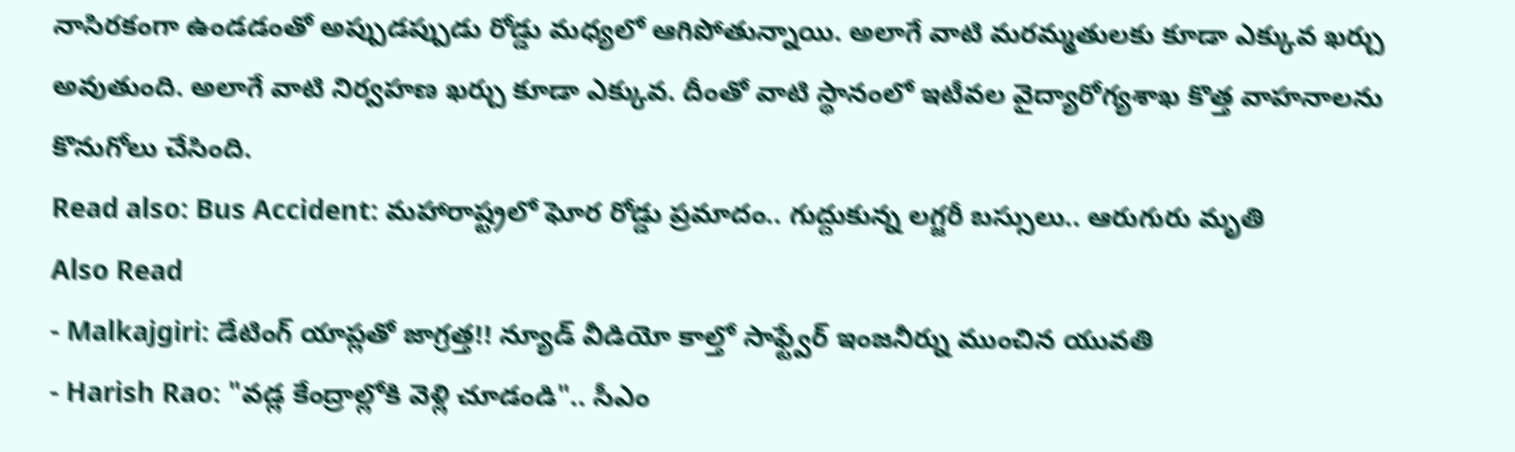నాసిరకంగా ఉండడంతో అప్పుడప్పుడు రోడ్డు మధ్యలో ఆగిపోతున్నాయి. అలాగే వాటి మరమ్మతులకు కూడా ఎక్కువ ఖర్చు అవుతుంది. అలాగే వాటి నిర్వహణ ఖర్చు కూడా ఎక్కువ. దీంతో వాటి స్థానంలో ఇటీవల వైద్యారోగ్యశాఖ కొత్త వాహనాలను కొనుగోలు చేసింది.
Read also: Bus Accident: మహారాష్ట్రలో ఘోర రోడ్డు ప్రమాదం.. గుద్దుకున్న లగ్జరీ బస్సులు.. ఆరుగురు మృతి
Also Read
- Malkajgiri: డేటింగ్ యాప్లతో జాగ్రత్త!! న్యూడ్ వీడియో కాల్తో సాఫ్ట్వేర్ ఇంజనీర్ను ముంచిన యువతి
- Harish Rao: "వడ్ల కేంద్రాల్లోకి వెళ్లి చూడండి".. సీఎం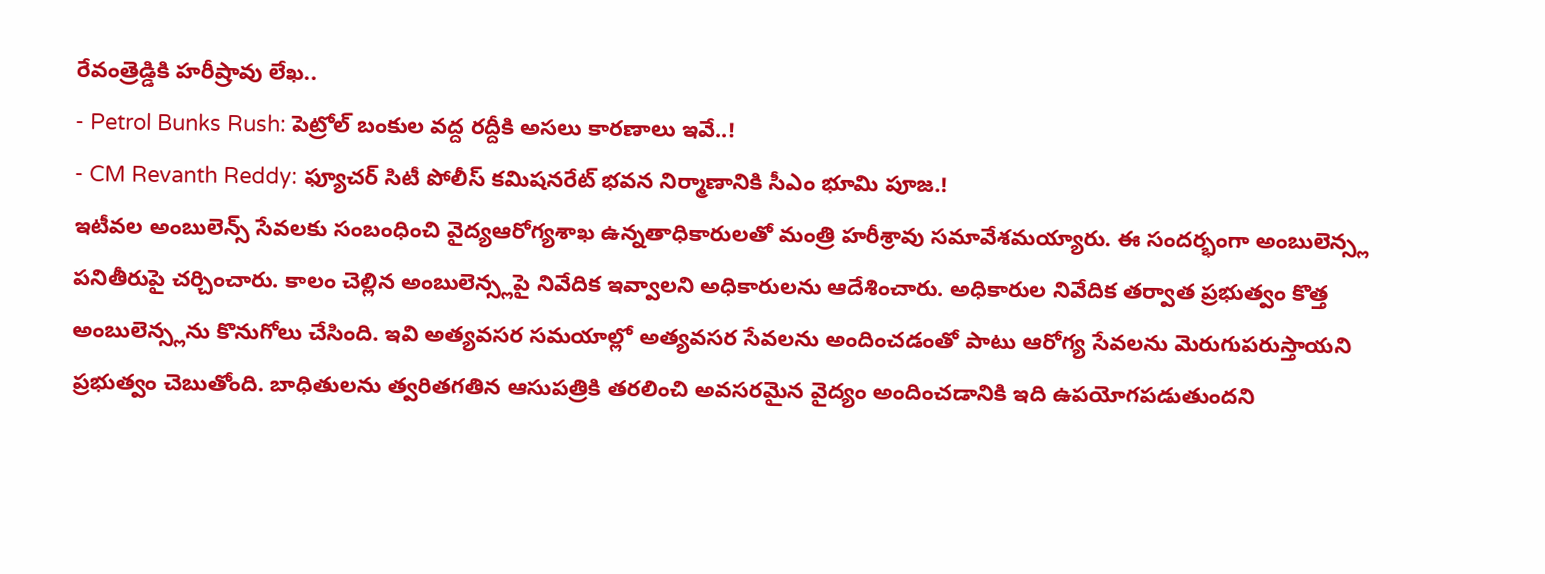రేవంత్రెడ్డికి హరీష్రావు లేఖ..
- Petrol Bunks Rush: పెట్రోల్ బంకుల వద్ద రద్దీకి అసలు కారణాలు ఇవే..!
- CM Revanth Reddy: ఫ్యూచర్ సిటీ పోలీస్ కమిషనరేట్ భవన నిర్మాణానికి సీఎం భూమి పూజ.!
ఇటీవల అంబులెన్స్ సేవలకు సంబంధించి వైద్యఆరోగ్యశాఖ ఉన్నతాధికారులతో మంత్రి హరీశ్రావు సమావేశమయ్యారు. ఈ సందర్భంగా అంబులెన్స్ల పనితీరుపై చర్చించారు. కాలం చెల్లిన అంబులెన్స్లపై నివేదిక ఇవ్వాలని అధికారులను ఆదేశించారు. అధికారుల నివేదిక తర్వాత ప్రభుత్వం కొత్త అంబులెన్స్లను కొనుగోలు చేసింది. ఇవి అత్యవసర సమయాల్లో అత్యవసర సేవలను అందించడంతో పాటు ఆరోగ్య సేవలను మెరుగుపరుస్తాయని ప్రభుత్వం చెబుతోంది. బాధితులను త్వరితగతిన ఆసుపత్రికి తరలించి అవసరమైన వైద్యం అందించడానికి ఇది ఉపయోగపడుతుందని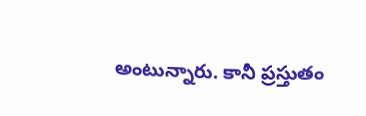అంటున్నారు. కానీ ప్రస్తుతం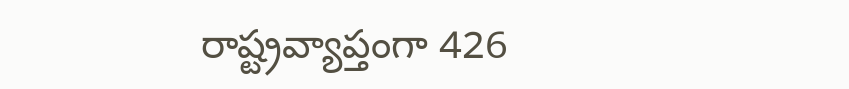రాష్ట్రవ్యాప్తంగా 426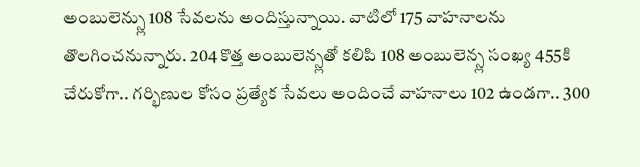అంబులెన్స్లు 108 సేవలను అందిస్తున్నాయి. వాటిలో 175 వాహనాలను తొలగించనున్నారు. 204 కొత్త అంబులెన్స్లతో కలిపి 108 అంబులెన్స్ల సంఖ్య 455కి చేరుకోగా.. గర్భిణుల కోసం ప్రత్యేక సేవలు అందించే వాహనాలు 102 ఉండగా.. 300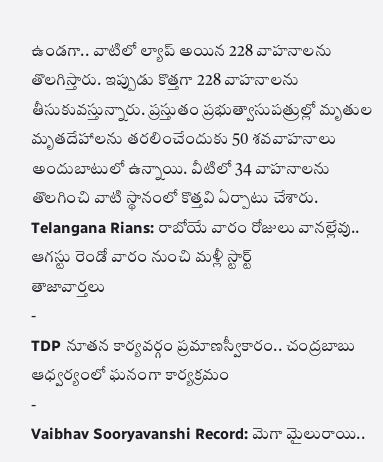ఉండగా.. వాటిలో ల్యాప్ అయిన 228 వాహనాలను తొలగిస్తారు. ఇప్పుడు కొత్తగా 228 వాహనాలను తీసుకువస్తున్నారు. ప్రస్తుతం ప్రభుత్వాసుపత్రుల్లో మృతుల మృతదేహాలను తరలించేందుకు 50 శవవాహనాలు అందుబాటులో ఉన్నాయి. వీటిలో 34 వాహనాలను తొలగించి వాటి స్థానంలో కొత్తవి ఏర్పాటు చేశారు.
Telangana Rians: రాబోయే వారం రోజులు వానల్లేవు.. ఆగస్టు రెండో వారం నుంచి మళ్లీ స్టార్ట్
తాజావార్తలు
-
TDP నూతన కార్యవర్గం ప్రమాణస్వీకారం.. చంద్రబాబు ఆధ్వర్యంలో ఘనంగా కార్యక్రమం
-
Vaibhav Sooryavanshi Record: మెగా మైలురాయి..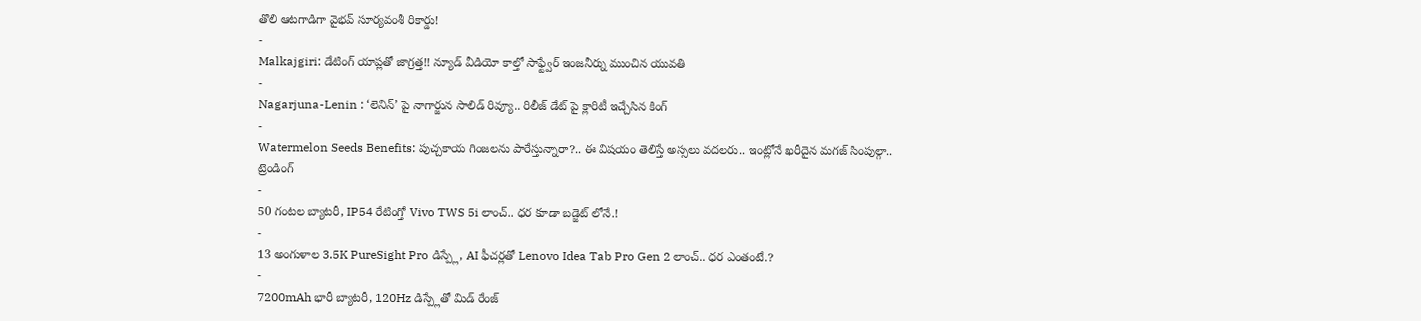తొలి ఆటగాడిగా వైభవ్ సూర్యవంశీ రికార్డు!
-
Malkajgiri: డేటింగ్ యాప్లతో జాగ్రత్త!! న్యూడ్ వీడియో కాల్తో సాఫ్ట్వేర్ ఇంజనీర్ను ముంచిన యువతి
-
Nagarjuna-Lenin : ‘లెనిన్’ పై నాగార్జున సాలిడ్ రివ్యూ.. రిలీజ్ డేట్ పై క్లారిటీ ఇచ్చేసిన కింగ్
-
Watermelon Seeds Benefits: పుచ్చకాయ గింజలను పారేస్తున్నారా?.. ఈ విషయం తెలిస్తే అస్సలు వదలరు.. ఇంట్లోనే ఖరీదైన మగజ్ సింపుల్గా..
ట్రెండింగ్
-
50 గంటల బ్యాటరీ, IP54 రేటింగ్తో Vivo TWS 5i లాంచ్.. ధర కూడా బడ్జెట్ లోనే.!
-
13 అంగుళాల 3.5K PureSight Pro డిస్ప్లే, AI ఫీచర్లతో Lenovo Idea Tab Pro Gen 2 లాంచ్.. ధర ఎంతంటే.?
-
7200mAh భారీ బ్యాటరీ, 120Hz డిస్ప్లేతో మిడ్ రేంజ్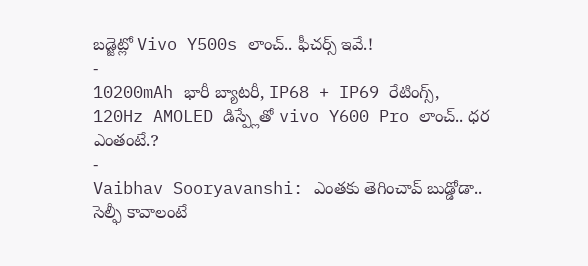బడ్జెట్లో Vivo Y500s లాంచ్.. ఫీచర్స్ ఇవే.!
-
10200mAh భారీ బ్యాటరీ, IP68 + IP69 రేటింగ్స్, 120Hz AMOLED డిస్ప్లేతో vivo Y600 Pro లాంచ్.. ధర ఎంతంటే.?
-
Vaibhav Sooryavanshi: ఎంతకు తెగించావ్ బుడ్డోడా.. సెల్ఫీ కావాలంటే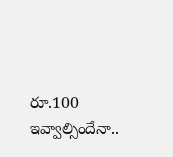రూ.100 ఇవ్వాల్సిందేనా..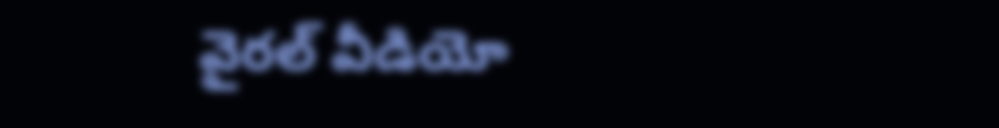వైరల్ వీడియో